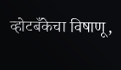व्होटबँकेचा विषाणू,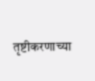तृष्टीकरणाच्या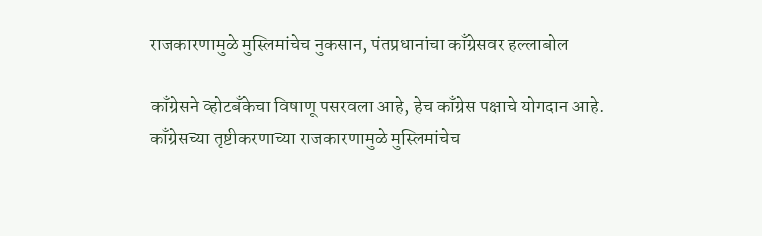राजकारणामुळे मुस्लिमांचेच नुकसान, पंतप्रधानांचा काँग्रेसवर हल्लाबोल

काँग्रेसने व्होटबँकेचा विषाणू पसरवला आहे, हेच काँग्रेस पक्षाचे योगदान आहे. काँग्रेसच्या तृष्टीकरणाच्या राजकारणामुळे मुस्लिमांचेच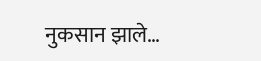नुकसान झाले…